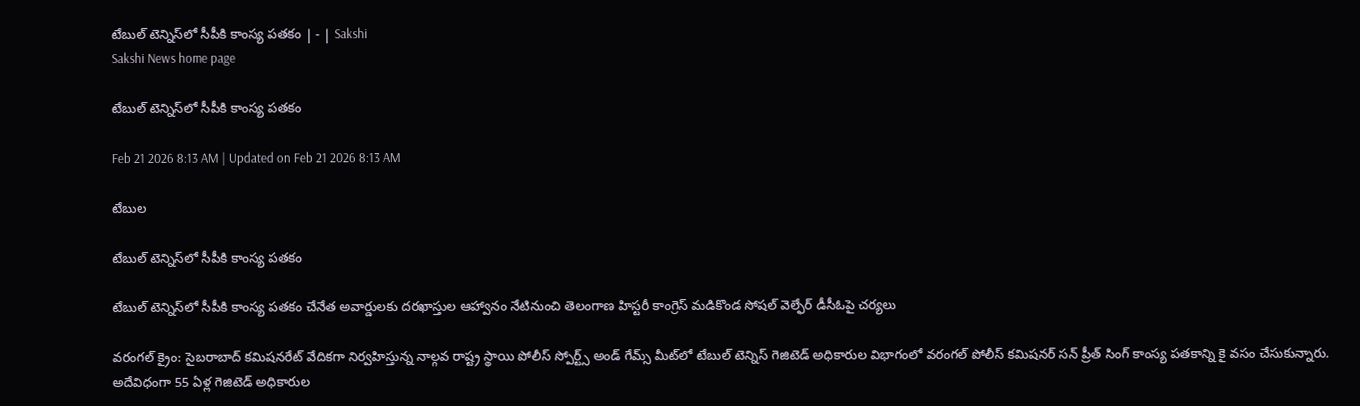టేబుల్‌ టెన్నిస్‌లో సీపీకి కాంస్య పతకం | - | Sakshi
Sakshi News home page

టేబుల్‌ టెన్నిస్‌లో సీపీకి కాంస్య పతకం

Feb 21 2026 8:13 AM | Updated on Feb 21 2026 8:13 AM

టేబుల

టేబుల్‌ టెన్నిస్‌లో సీపీకి కాంస్య పతకం

టేబుల్‌ టెన్నిస్‌లో సీపీకి కాంస్య పతకం చేనేత అవార్డులకు దరఖాస్తుల ఆహ్వానం నేటినుంచి తెలంగాణ హిస్టరీ కాంగ్రెస్‌ మడికొండ సోషల్‌ వెల్ఫేర్‌ డీసీఓపై చర్యలు

వరంగల్‌ క్రైం: సైబరాబాద్‌ కమిషనరేట్‌ వేదికగా నిర్వహిస్తున్న నాల్గవ రాష్ట్ర స్థాయి పోలీస్‌ స్పోర్ట్స్‌ అండ్‌ గేమ్స్‌ మీట్‌లో టేబుల్‌ టెన్నిస్‌ గెజిటెడ్‌ అధికారుల విభాగంలో వరంగల్‌ పోలీస్‌ కమిషనర్‌ సన్‌ ప్రీత్‌ సింగ్‌ కాంస్య పతకాన్ని కై వసం చేసుకున్నారు. అదేవిధంగా 55 ఏళ్ల గెజిటెడ్‌ అధికారుల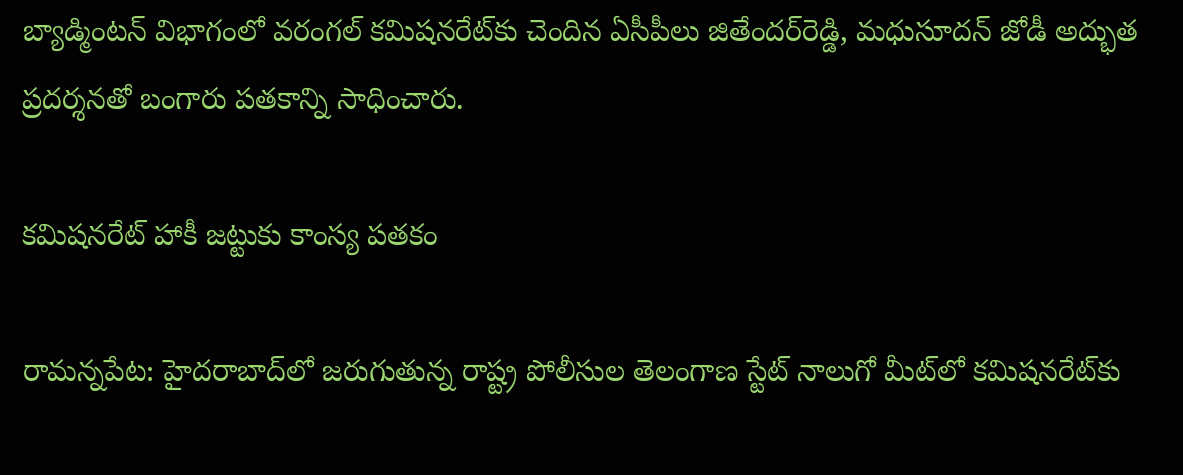బ్యాడ్మింటన్‌ విభాగంలో వరంగల్‌ కమిషనరేట్‌కు చెందిన ఏసీపీలు జితేందర్‌రెడ్డి, మధుసూదన్‌ జోడీ అద్భుత ప్రదర్శనతో బంగారు పతకాన్ని సాధించారు.

కమిషనరేట్‌ హాకీ జట్టుకు కాంస్య పతకం

రామన్నపేట: హైదరాబాద్‌లో జరుగుతున్న రాష్ట్ర పోలీసుల తెలంగాణ స్టేట్‌ నాలుగో మీట్‌లో కమిషనరేట్‌కు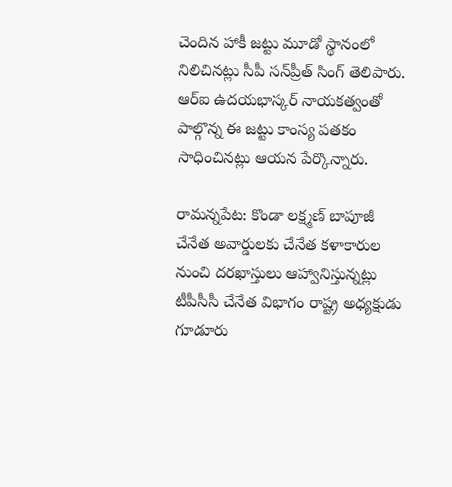చెందిన హాకీ జట్టు మూడో స్థానంలో నిలిచినట్లు సీపీ సన్‌ప్రీత్‌ సింగ్‌ తెలిపారు. ఆర్‌ఐ ఉదయభాస్కర్‌ నాయకత్వంతో పాల్గొన్న ఈ జట్టు కాంస్య పతకం సాధించినట్లు ఆయన పేర్కొన్నారు.

రామన్నపేట: కొండా లక్ష్మణ్‌ బాపూజీ చేనేత అవార్డులకు చేనేత కళాకారుల నుంచి దరఖాస్తులు ఆహ్వానిస్తున్నట్లు టీపీసీసీ చేనేత విభాగం రాష్ట్ర అధ్యక్షుడు గూడూరు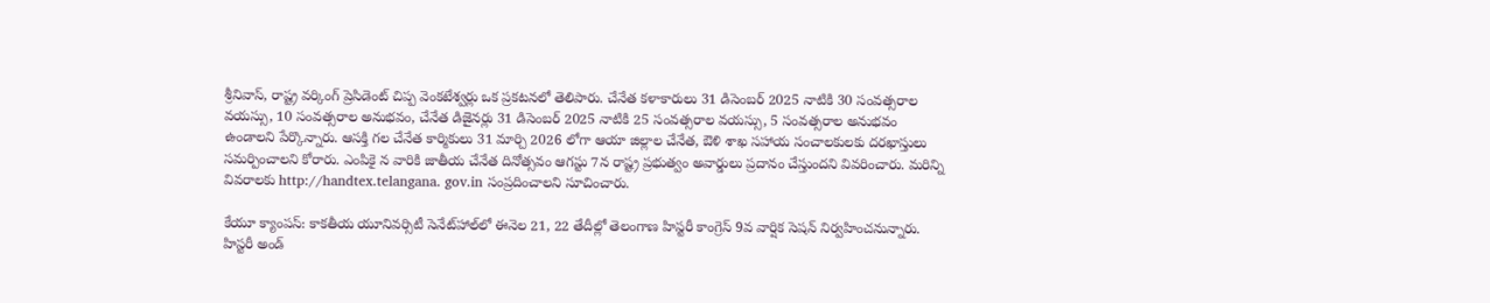శ్రీనివాస్‌, రాష్ట్ర వర్కింగ్‌ ప్రెసిడెంట్‌ చిప్ప వెంకటేశ్వర్లు ఒక ప్రకటనలో తెలిపారు. చేనేత కళాకారులు 31 డిసెంబర్‌ 2025 నాటికి 30 సంవత్సరాల వయస్సు, 10 సంవత్సరాల అనుభవం, చేనేత డిజైనర్లు 31 డిసెంబర్‌ 2025 నాటికి 25 సంవత్సరాల వయస్సు, 5 సంవత్సరాల అనుభవం ఉండాలని పేర్కొన్నారు. ఆసక్తి గల చేనేత కార్మికులు 31 మార్చి 2026 లోగా ఆయా జిల్లాల చేనేత, ఔళి శాఖ సహాయ సంచాలకులకు దరఖాస్తులు సమర్పించాలని కోరారు. ఎంపికై న వారికి జాతీయ చేనేత దినోత్సవం ఆగస్టు 7న రాష్ట్ర ప్రభుత్వం అవార్డులు ప్రదానం చేస్తుందని వివరించారు. మరిన్ని వివరాలకు http://handtex.telangana. gov.in సంప్రదించాలని సూచించారు.

కేయూ క్యాంపస్‌: కాకతీయ యూనివర్సిటీ సెనేట్‌హాల్‌లో ఈనెల 21, 22 తేదీల్లో తెలంగాణ హిస్టరీ కాంగ్రెస్‌ 9వ వార్షిక సెషన్‌ నిర్వహించనున్నారు. హిస్టరీ అండ్‌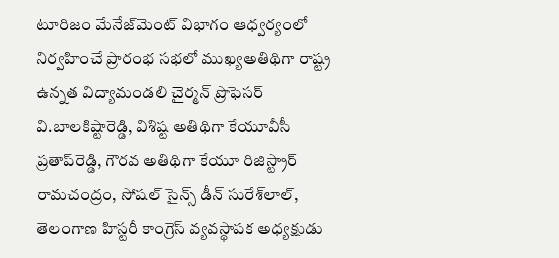టూరిజం మేనేజ్‌మెంట్‌ విభాగం ఆధ్వర్యంలో నిర్వహించే ప్రారంభ సభలో ముఖ్యఅతిథిగా రాష్ట్ర ఉన్నత విద్యామండలి చైర్మన్‌ ప్రొఫెసర్‌ వి.బాలకిష్టారెడ్డి, విశిష్ట అతిథిగా కేయూవీసీ ప్రతాప్‌రెడ్డి, గౌరవ అతిథిగా కేయూ రిజిస్ట్రార్‌ రామచంద్రం, సోషల్‌ సైన్స్‌ డీన్‌ సురేశ్‌లాల్‌, తెలంగాణ హిస్టరీ కాంగ్రెస్‌ వ్యవస్థాపక అధ్యక్షుడు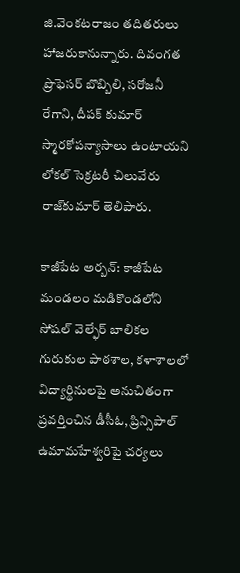జి.వెంకటరాజం తదితరులు హాజరుకానున్నారు. దివంగత ప్రొఫెసర్‌ బొబ్బిలి, సరోజనీ రేగాని, దీపక్‌ కుమార్‌ స్మారకోపన్యాసాలు ఉంటాయని లోకల్‌ సెక్రటరీ చిలువేరు రాజ్‌కుమార్‌ తెలిపారు.

కాజీపేట అర్బన్‌: కాజీపేట మండలం మడికొండలోని సోషల్‌ వెల్ఫేర్‌ బాలికల గురుకుల పాఠశాల, కళాశాలలో విద్యార్థినులపై అనుచితంగా ప్రవర్తించిన డీసీఓ, ప్రిన్సిపాల్‌ ఉమామహేశ్వరిపై చర్యలు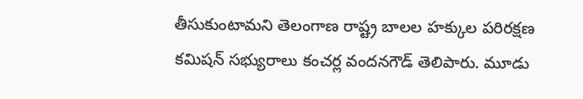తీసుకుంటామని తెలంగాణ రాష్ట్ర బాలల హక్కుల పరిరక్షణ కమిషన్‌ సభ్యురాలు కంచర్ల వందనగౌడ్‌ తెలిపారు. మూడు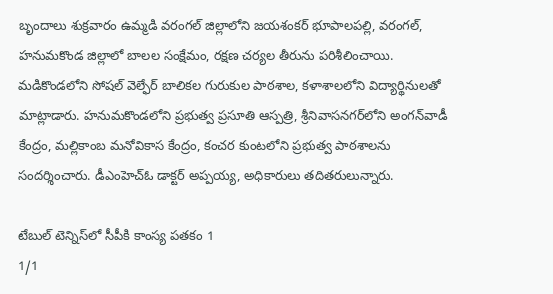బృందాలు శుక్రవారం ఉమ్మడి వరంగల్‌ జిల్లాలోని జయశంకర్‌ భూపాలపల్లి, వరంగల్‌, హనుమకొండ జిల్లాలో బాలల సంక్షేమం, రక్షణ చర్యల తీరును పరిశీలించాయి. మడికొండలోని సోషల్‌ వెల్ఫేర్‌ బాలికల గురుకుల పాఠశాల, కళాశాలలోని విద్యార్థినులతో మాట్లాడారు. హనుమకొండలోని ప్రభుత్వ ప్రసూతి ఆస్పత్రి, శ్రీనివాసనగర్‌లోని అంగన్‌వాడీ కేంద్రం, మల్లికాంబ మనోవికాస కేంద్రం, కంచర కుంటలోని ప్రభుత్వ పాఠశాలను సందర్శించారు. డీఎంహెచ్‌ఓ డాక్టర్‌ అప్పయ్య, అధికారులు తదితరులున్నారు.

టేబుల్‌ టెన్నిస్‌లో సీపీకి కాంస్య పతకం 1
1/1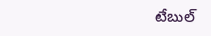టేబుల్‌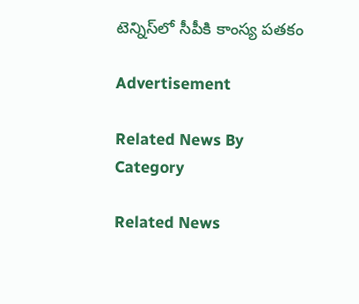టెన్నిస్‌లో సీపీకి కాంస్య పతకం

Advertisement

Related News By Category

Related News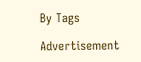By Tags

Advertisement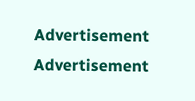Advertisement
Advertisement